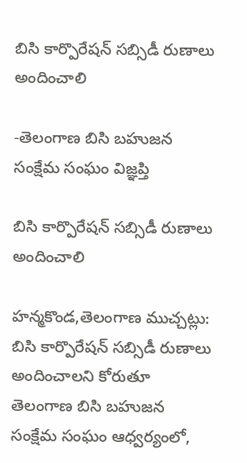బిసి కార్పొరేషన్ సబ్సిడీ రుణాలు అందించాలి

-తెలంగాణ బిసి బహుజన సంక్షేమ సంఘం విజ్ఞప్తి

బిసి కార్పొరేషన్ సబ్సిడీ రుణాలు అందించాలి

హన్మకొండ,తెలంగాణ ముచ్చట్లు:
బిసి కార్పొరేషన్ సబ్సిడీ రుణాలు అందించాలని కోరుతూ తెలంగాణ బిసి బహుజన సంక్షేమ సంఘం ఆధ్వర్యంలో,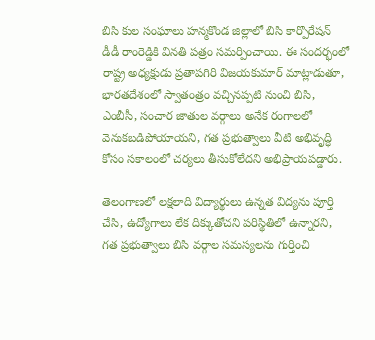బిసి కుల సంఘాలు హన్మకొండ జిల్లాలో బిసి కార్పొరేషన్ డీడీ రాంరెడ్డికి వినతి పత్రం సమర్పించాయి. ఈ సందర్భంలో రాష్ట్ర అధ్యక్షుడు ప్రతాపగిరి విజయకుమార్ మాట్లాడుతూ, భారతదేశంలో స్వాతంత్రం వచ్చినప్పటి నుంచి బిసి, ఎంబీసీ, సంచార జాతుల వర్గాలు అనేక రంగాలలో వెనుకబడిపోయాయని, గత ప్రభుత్వాలు వీటి అభివృద్ధి కోసం సకాలంలో చర్యలు తీసుకోలేదని అభిప్రాయపడ్డారు.

తెలంగాణలో లక్షలాది విద్యార్థులు ఉన్నత విద్యను పూర్తి చేసి, ఉద్యోగాలు లేక దిక్కుతోచని పరిస్థితిలో ఉన్నారని, గత ప్రభుత్వాలు బిసి వర్గాల సమస్యలను గుర్తించి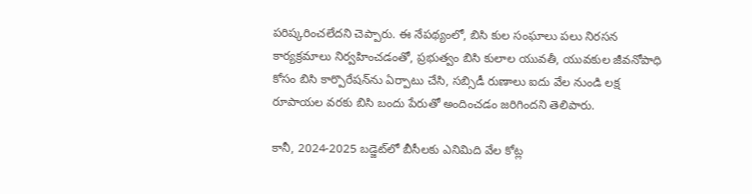పరిష్కరించలేదని చెప్పారు. ఈ నేపథ్యంలో, బిసి కుల సంఘాలు పలు నిరసన కార్యక్రమాలు నిర్వహించడంతో, ప్రభుత్వం బిసి కులాల యువతీ, యువకుల జీవనోపాధి కోసం బిసి కార్పొరేషన్‌ను ఏర్పాటు చేసి, సబ్సిడీ రుణాలు ఐదు వేల నుండి లక్ష రూపాయల వరకు బిసి బందు పేరుతో అందించడం జరిగిందని తెలిపారు.

కానీ, 2024-2025 బడ్జెట్‌లో బీసీలకు ఎనిమిది వేల కోట్ల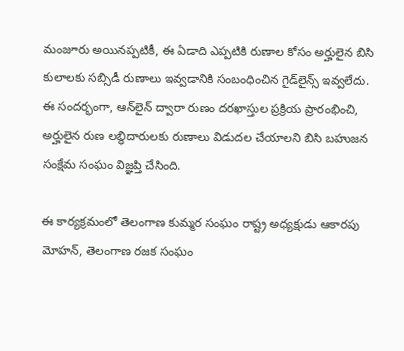మంజూరు అయినప్పటికీ, ఈ ఏడాది ఎప్పటికి రుణాల కోసం అర్హులైన బిసి కులాలకు సబ్సిడీ రుణాలు ఇవ్వడానికి సంబంధించిన గైడ్‌లైన్స్ ఇవ్వలేదు. ఈ సందర్భంగా, ఆన్‌లైన్ ద్వారా రుణం దరఖాస్తుల ప్రక్రియ ప్రారంభించి, అర్హులైన రుణ లబ్ధిదారులకు రుణాలు విడుదల చేయాలని బిసి బహుజన సంక్షేమ సంఘం విజ్ఞప్తి చేసింది.

ఈ కార్యక్రమంలో తెలంగాణ కుమ్మర సంఘం రాష్ట్ర అధ్యక్షుడు ఆకారపు మోహన్, తెలంగాణ రజక సంఘం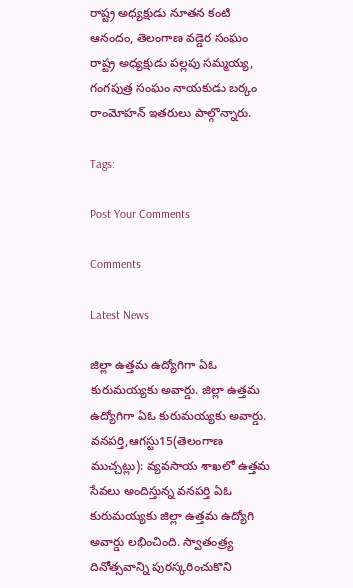రాష్ట్ర అధ్యక్షుడు నూతన కంటి ఆనందం, తెలంగాణ వడ్డెర సంఘం రాష్ట్ర అధ్యక్షుడు పల్లపు సమ్మయ్య, గంగపుత్ర సంఘం నాయకుడు బర్కం రాంమోహన్ ఇతరులు పాల్గొన్నారు.

Tags:

Post Your Comments

Comments

Latest News

జిల్లా ఉత్తమ ఉద్యోగిగా ఏఓ కురుమయ్యకు అవార్డు. జిల్లా ఉత్తమ ఉద్యోగిగా ఏఓ కురుమయ్యకు అవార్డు.
వనపర్తి,ఆగస్టు15(తెలంగాణ ముచ్చట్లు): వ్యవసాయ శాఖలో ఉత్తమ సేవలు అందిస్తున్న వనపర్తి ఏఓ కురుమయ్యకు జిల్లా ఉత్తమ ఉద్యోగి అవార్డు లభించింది. స్వాతంత్ర్య దినోత్సవాన్ని పురస్కరించుకొని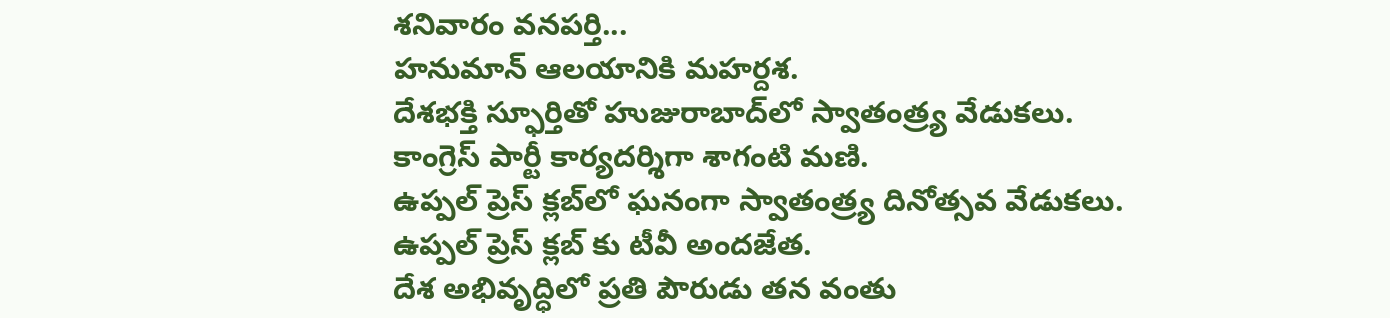శనివారం వనపర్తి...
హనుమాన్ ఆలయానికి మహర్దశ.
దేశభక్తి స్ఫూర్తితో హుజురాబాద్‌లో స్వాతంత్ర్య వేడుకలు.
కాంగ్రెస్ పార్టీ కార్యదర్శిగా శాగంటి మణి.
ఉప్పల్ ప్రెస్ క్లబ్‌లో ఘనంగా స్వాతంత్ర్య దినోత్సవ వేడుకలు.
ఉప్పల్ ప్రెస్ క్లబ్‌ కు టీవీ అందజేత.
దేశ అభివృద్ధిలో ప్రతి పౌరుడు తన వంతు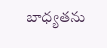బాధ్యతను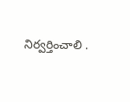నిర్వర్తించాలి .